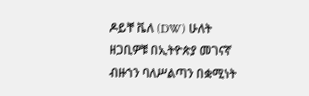ዶይቸ ቬለ (DW) ሁለት ዘጋቢዎቹ በኢትዮጵያ መገናኛ ብዙኀን ባለሥልጣን በቋሚነት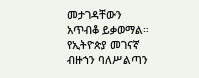መታገዳቸውን አጥብቆ ይቃወማል። የኢትዮጵያ መገናኛ ብዙኀን ባለሥልጣን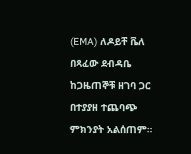(EMA) ለዶይቸ ቬለ በጻፈው ደብዳቤ ከጋዜጠኞቹ ዘገባ ጋር በተያያዘ ተጨባጭ ምክንያት አልሰጠም።